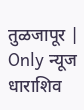तुळजापूर | Only न्यूज धाराशिव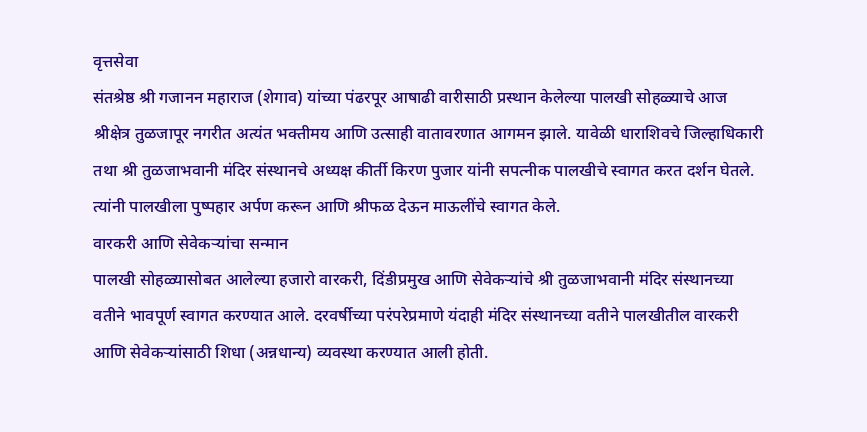वृत्तसेवा
संतश्रेष्ठ श्री गजानन महाराज (शेगाव) यांच्या पंढरपूर आषाढी वारीसाठी प्रस्थान केलेल्या पालखी सोहळ्याचे आज श्रीक्षेत्र तुळजापूर नगरीत अत्यंत भक्तीमय आणि उत्साही वातावरणात आगमन झाले. यावेळी धाराशिवचे जिल्हाधिकारी तथा श्री तुळजाभवानी मंदिर संस्थानचे अध्यक्ष कीर्ती किरण पुजार यांनी सपत्नीक पालखीचे स्वागत करत दर्शन घेतले. त्यांनी पालखीला पुष्पहार अर्पण करून आणि श्रीफळ देऊन माऊलींचे स्वागत केले.
वारकरी आणि सेवेकऱ्यांचा सन्मान
पालखी सोहळ्यासोबत आलेल्या हजारो वारकरी, दिंडीप्रमुख आणि सेवेकऱ्यांचे श्री तुळजाभवानी मंदिर संस्थानच्या वतीने भावपूर्ण स्वागत करण्यात आले. दरवर्षीच्या परंपरेप्रमाणे यंदाही मंदिर संस्थानच्या वतीने पालखीतील वारकरी आणि सेवेकऱ्यांसाठी शिधा (अन्नधान्य) व्यवस्था करण्यात आली होती.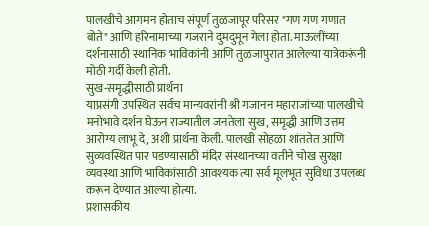पालखीचे आगमन होताच संपूर्ण तुळजापूर परिसर "गण गण गणात बोते" आणि हरिनामाच्या गजराने दुमदुमून गेला होता. माऊलींच्या दर्शनासाठी स्थानिक भाविकांनी आणि तुळजापुरात आलेल्या यात्रेकरूंनी मोठी गर्दी केली होती.
सुख-समृद्धीसाठी प्रार्थना
याप्रसंगी उपस्थित सर्वच मान्यवरांनी श्री गजानन महाराजांच्या पालखीचे मनोभावे दर्शन घेऊन राज्यातील जनतेला सुख, समृद्धी आणि उत्तम आरोग्य लाभू दे, अशी प्रार्थना केली. पालखी सोहळा शांततेत आणि सुव्यवस्थित पार पडण्यासाठी मंदिर संस्थानच्या वतीने चोख सुरक्षा व्यवस्था आणि भाविकांसाठी आवश्यक त्या सर्व मूलभूत सुविधा उपलब्ध करून देण्यात आल्या होत्या.
प्रशासकीय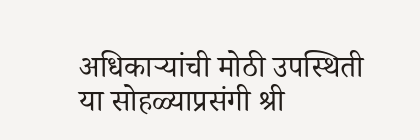अधिकाऱ्यांची मोठी उपस्थिती
या सोहळ्याप्रसंगी श्री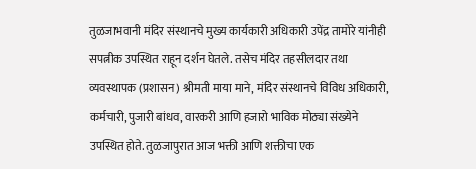तुळजाभवानी मंदिर संस्थानचे मुख्य कार्यकारी अधिकारी उपेंद्र तामोरे यांनीही सपत्नीक उपस्थित राहून दर्शन घेतले. तसेच मंदिर तहसीलदार तथा व्यवस्थापक (प्रशासन) श्रीमती माया माने, मंदिर संस्थानचे विविध अधिकारी, कर्मचारी, पुजारी बांधव, वारकरी आणि हजारो भाविक मोठ्या संख्येने उपस्थित होते. तुळजापुरात आज भक्ती आणि शक्तीचा एक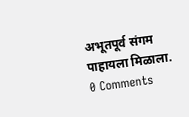अभूतपूर्व संगम पाहायला मिळाला.
0 Comments